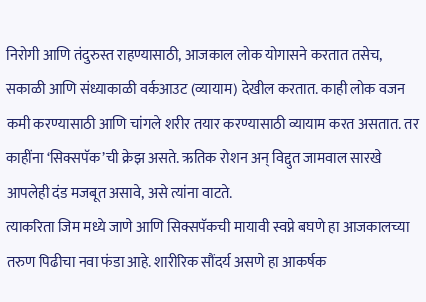निरोगी आणि तंदुरुस्त राहण्यासाठी, आजकाल लोक योगासने करतात तसेच, सकाळी आणि संध्याकाळी वर्कआउट (व्यायाम) देखील करतात. काही लोक वजन कमी करण्यासाठी आणि चांगले शरीर तयार करण्यासाठी व्यायाम करत असतात. तर काहींना ‘सिक्सपॅक’ची क्रेझ असते. ऋतिक रोशन अन् विद्दुत जामवाल सारखे आपलेही दंड मजबूत असावे, असे त्यांना वाटते.
त्याकरिता जिम मध्ये जाणे आणि सिक्सपॅकची मायावी स्वप्ने बघणे हा आजकालच्या तरुण पिढीचा नवा फंडा आहे. शारीरिक सौंदर्य असणे हा आकर्षक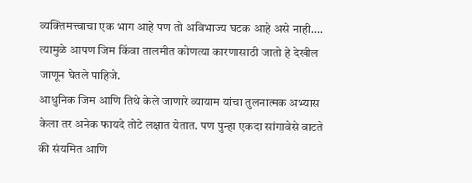व्यक्तिमत्त्वाचा एक भाग आहे पण तो अविभाज्य घटक आहे असे नाही…. त्यामुळे आपण जिम किंवा तालमीत कोणत्या कारणासाठी जातो हे देखील जाणून घेतले पाहिजे.
आधुनिक जिम आणि तिथे केले जाणारे व्यायाम यांचा तुलनात्मक अभ्यास केला तर अनेक फायदे तोटे लक्षात येतात. पण पुन्हा एकदा सांगावेसे वाटते की संयमित आणि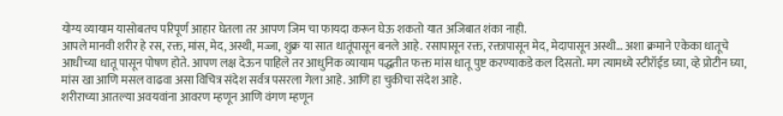योग्य व्यायाम यासोबतच परिपूर्ण आहार घेतला तर आपण जिम चा फायदा करून घेऊ शकतो यात अजिबात शंका नाही.
आपले मानवी शरीर हे रस, रक्त, मांस, मेद, अस्थी, मज्जा, शुक्र या सात धातूंपासून बनले आहे. रसापासून रक्त, रक्तापासून मेद, मेदापासून अस्थी… अशा क्रमाने एकेका धातूचे आधीच्या धातू पासून पोषण होते. आपण लक्ष देऊन पाहिले तर आधुनिक व्यायाम पद्धतीत फक्त मांस धातू पुष्ट करण्याकडे कल दिसतो. मग त्यामध्ये स्टीरॉईड घ्या, व्हे प्रोटीन घ्या, मांस खा आणि मसल वाढवा असा विचित्र संदेश सर्वत्र पसरला गेला आहे. आणि हा चुकीचा संदेश आहे.
शरीराच्या आतल्या अवयवांना आवरण म्हणून आणि वंगण म्हणून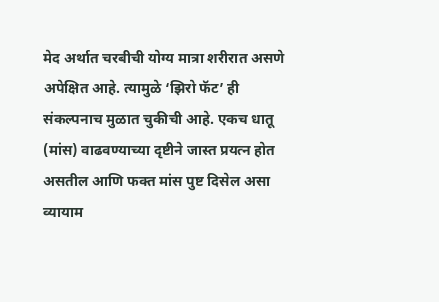मेद अर्थात चरबीची योग्य मात्रा शरीरात असणे अपेक्षित आहे. त्यामुळे ‘झिरो फॅट’ ही संकल्पनाच मुळात चुकीची आहे. एकच धातू (मांस) वाढवण्याच्या दृष्टीने जास्त प्रयत्न होत असतील आणि फक्त मांस पुष्ट दिसेल असा व्यायाम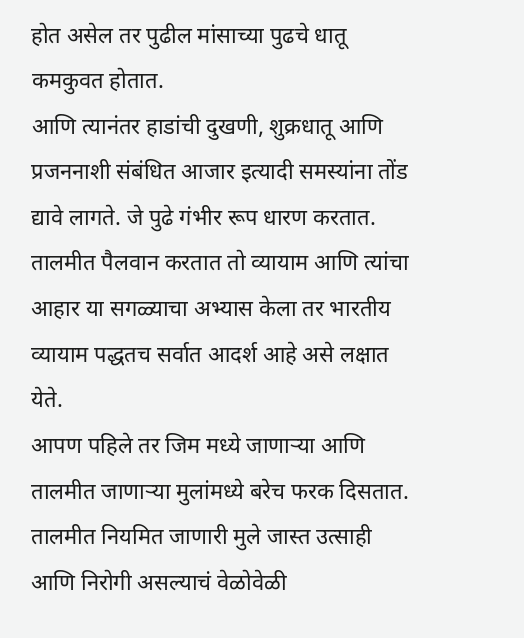होत असेल तर पुढील मांसाच्या पुढचे धातू कमकुवत होतात.
आणि त्यानंतर हाडांची दुखणी, शुक्रधातू आणि प्रजननाशी संबंधित आजार इत्यादी समस्यांना तोंड द्यावे लागते. जे पुढे गंभीर रूप धारण करतात. तालमीत पैलवान करतात तो व्यायाम आणि त्यांचा आहार या सगळ्याचा अभ्यास केला तर भारतीय व्यायाम पद्धतच सर्वात आदर्श आहे असे लक्षात येते.
आपण पहिले तर जिम मध्ये जाणाऱ्या आणि तालमीत जाणाऱ्या मुलांमध्ये बरेच फरक दिसतात. तालमीत नियमित जाणारी मुले जास्त उत्साही आणि निरोगी असल्याचं वेळोवेळी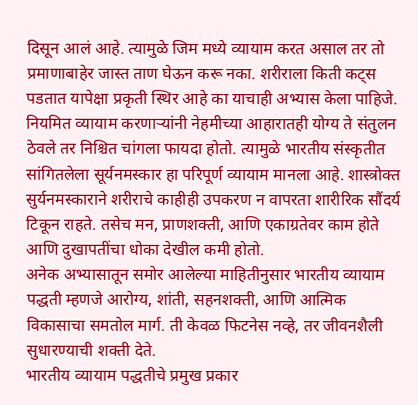दिसून आलं आहे. त्यामुळे जिम मध्ये व्यायाम करत असाल तर तो प्रमाणाबाहेर जास्त ताण घेऊन करू नका. शरीराला किती कट्स पडतात यापेक्षा प्रकृती स्थिर आहे का याचाही अभ्यास केला पाहिजे.
नियमित व्यायाम करणाऱ्यांनी नेहमीच्या आहारातही योग्य ते संतुलन ठेवले तर निश्चित चांगला फायदा होतो. त्यामुळे भारतीय संस्कृतीत सांगितलेला सूर्यनमस्कार हा परिपूर्ण व्यायाम मानला आहे. शास्त्रोक्त सुर्यनमस्काराने शरीराचे काहीही उपकरण न वापरता शारीरिक सौंदर्य टिकून राहते. तसेच मन, प्राणशक्ती, आणि एकाग्रतेवर काम होते आणि दुखापतींचा धोका देखील कमी होतो.
अनेक अभ्यासातून समोर आलेल्या माहितीनुसार भारतीय व्यायाम पद्धती म्हणजे आरोग्य, शांती, सहनशक्ती, आणि आत्मिक विकासाचा समतोल मार्ग. ती केवळ फिटनेस नव्हे, तर जीवनशैली सुधारण्याची शक्ती देते.
भारतीय व्यायाम पद्धतीचे प्रमुख प्रकार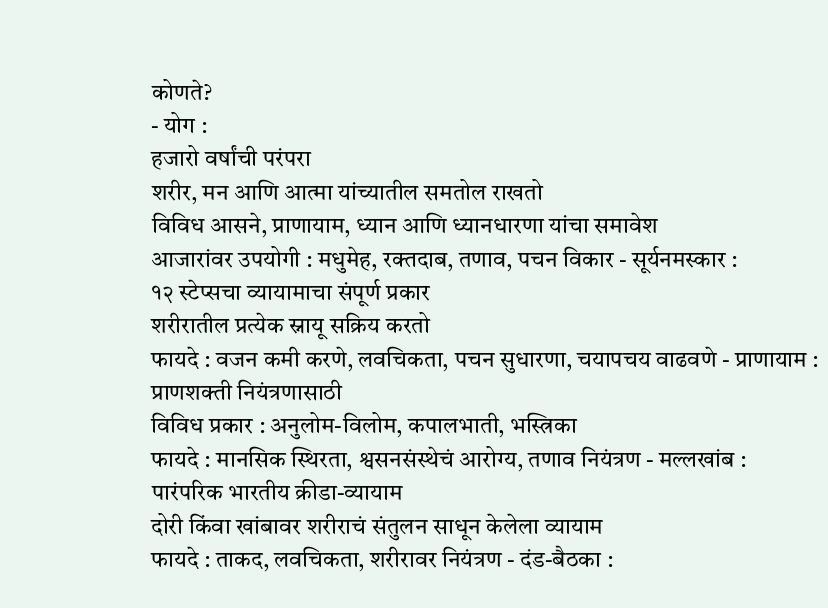कोणते?
- योग :
हजारो वर्षांची परंपरा
शरीर, मन आणि आत्मा यांच्यातील समतोल राखतो
विविध आसने, प्राणायाम, ध्यान आणि ध्यानधारणा यांचा समावेश
आजारांवर उपयोगी : मधुमेह, रक्तदाब, तणाव, पचन विकार - सूर्यनमस्कार :
१२ स्टेप्सचा व्यायामाचा संपूर्ण प्रकार
शरीरातील प्रत्येक स्नायू सक्रिय करतो
फायदे : वजन कमी करणे, लवचिकता, पचन सुधारणा, चयापचय वाढवणे - प्राणायाम :
प्राणशक्ती नियंत्रणासाठी
विविध प्रकार : अनुलोम-विलोम, कपालभाती, भस्त्रिका
फायदे : मानसिक स्थिरता, श्वसनसंस्थेचं आरोग्य, तणाव नियंत्रण - मल्लखांब :
पारंपरिक भारतीय क्रीडा-व्यायाम
दोरी किंवा खांबावर शरीराचं संतुलन साधून केलेला व्यायाम
फायदे : ताकद, लवचिकता, शरीरावर नियंत्रण - दंड-बैठका :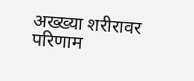अख्ख्या शरीरावर परिणाम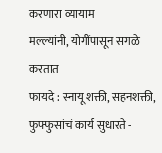करणारा व्यायाम
मल्ल्यांनी, योगींपासून सगळे करतात
फायदे : स्नायू शक्ती, सहनशक्ती, फुफ्फुसांचं कार्य सुधारते -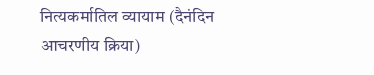नित्यकर्मातिल व्यायाम (दैनंदिन आचरणीय क्रिया)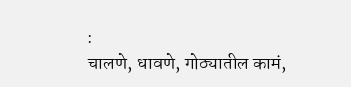:
चालणे, धावणे, गोठ्यातील कामं,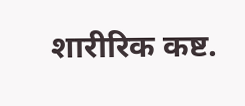शारीरिक कष्ट.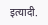इत्यादी.